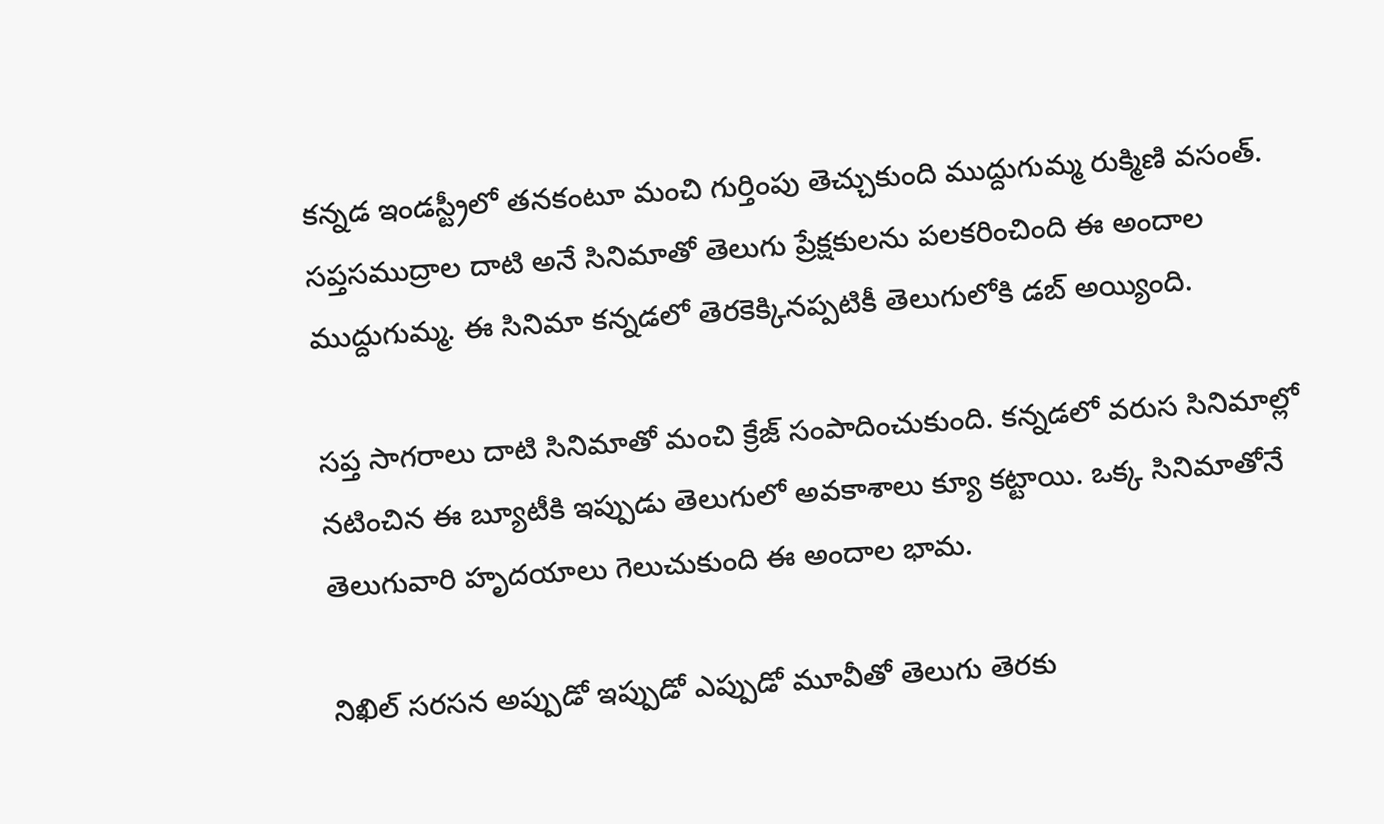కన్నడ ఇండస్ట్రీలో తనకంటూ మంచి గుర్తింపు తెచ్చుకుంది ముద్దుగుమ్మ రుక్మిణి వసంత్. సప్తసముద్రాల దాటి అనే సినిమాతో తెలుగు ప్రేక్షకులను పలకరించింది ఈ అందాల ముద్దుగుమ్మ. ఈ సినిమా కన్నడలో తెరకెక్కినప్పటికీ తెలుగులోకి డబ్ అయ్యింది.

సప్త సాగరాలు దాటి సినిమాతో మంచి క్రేజ్ సంపాదించుకుంది. కన్నడలో వరుస సినిమాల్లో నటించిన ఈ బ్యూటీకి ఇప్పుడు తెలుగులో అవకాశాలు క్యూ కట్టాయి. ఒక్క సినిమాతోనే తెలుగువారి హృదయాలు గెలుచుకుంది ఈ అందాల భామ.

నిఖిల్ సరసన అప్పుడో ఇప్పుడో ఎప్పుడో మూవీతో తెలుగు తెరకు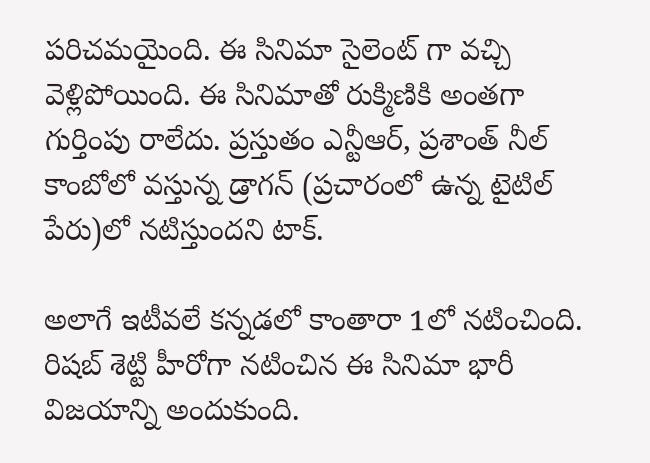పరిచమయైంది. ఈ సినిమా సైలెంట్ గా వచ్చి వెళ్లిపోయింది. ఈ సినిమాతో రుక్మిణికి అంతగా గుర్తింపు రాలేదు. ప్రస్తుతం ఎన్టీఆర్, ప్రశాంత్ నీల్ కాంబోలో వస్తున్న డ్రాగన్ (ప్రచారంలో ఉన్న టైటిల్ పేరు)లో నటిస్తుందని టాక్.

అలాగే ఇటీవలే కన్నడలో కాంతారా 1లో నటించింది. రిషబ్ శెట్టి హీరోగా నటించిన ఈ సినిమా భారీ విజయాన్ని అందుకుంది.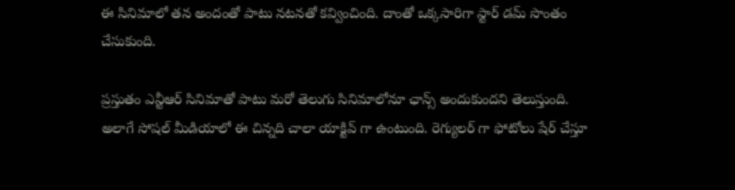ఈ సినిమాలో తన అందంతో పాటు నటనతో కవ్వించింది. దాంతో ఒక్కసారిగా స్టార్ డమ్ సొంతం చేసుకుంది.

ప్రస్తుతం ఎన్టీఆర్ సినిమాతో పాటు మరో తెలుగు సినిమాలోనూ ఛాన్స్ అందుకుందని తెలుస్తుంది. అలాగే సోషల్ మీడియాలో ఈ చిన్నది చాలా యాక్టివ్ గా ఉంటుంది. రెగ్యులర్ గా ఫోటోలు షేర్ చేస్తూ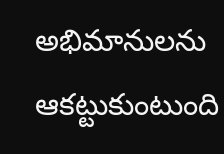అభిమానులను ఆకట్టుకుంటుంది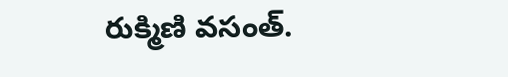రుక్మిణి వసంత్.